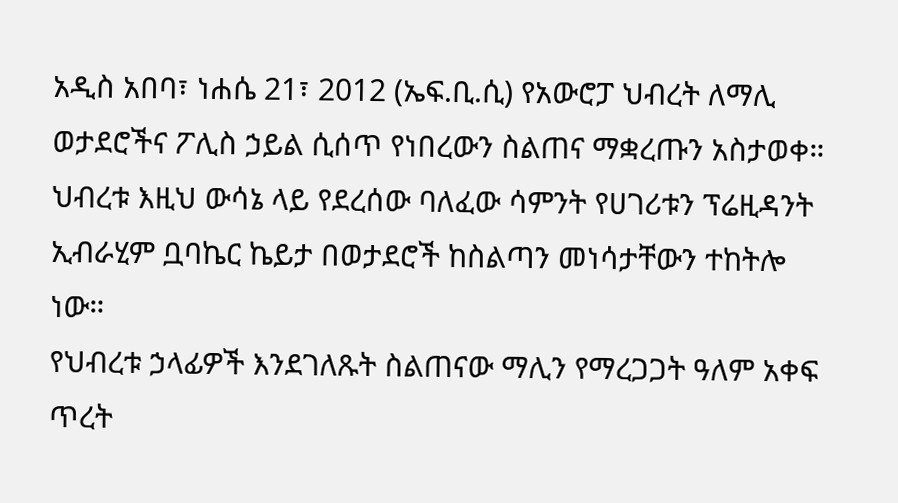አዲስ አበባ፣ ነሐሴ 21፣ 2012 (ኤፍ.ቢ.ሲ) የአውሮፓ ህብረት ለማሊ ወታደሮችና ፖሊስ ኃይል ሲሰጥ የነበረውን ስልጠና ማቋረጡን አስታወቀ።
ህብረቱ እዚህ ውሳኔ ላይ የደረሰው ባለፈው ሳምንት የሀገሪቱን ፕሬዚዳንት ኢብራሂም ቧባኬር ኬይታ በወታደሮች ከስልጣን መነሳታቸውን ተከትሎ ነው።
የህብረቱ ኃላፊዎች እንደገለጹት ስልጠናው ማሊን የማረጋጋት ዓለም አቀፍ ጥረት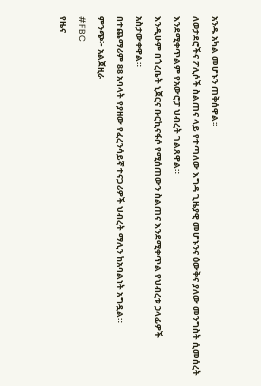አንዱ አካል መሆኑን ጠቅሰዋል፡፡
ለወታደሮችና ፖሊሶች ስልጠና ላይ የተጣለው እግዳ ጊዜያዊ መሆኑንና ዕውቅና ያለው መንግስት ሲመሰረት እንደሚቀጥልም የአውሮፓ ህብረት ገልጸዋል።
እንዲሁም በጎረቤት ኒጀርና ቡርኪናፋሶ የሚሰጠውን ስልጠና እንደሚቀጥል የህብረቱ ኃላፊዎች አስታውቀዋል።
በተጨማሪም 88 አባላት የያዘው የፈረንሳይኛ ተናጋሪዎች ህብረት ማሊን ከአባልነት አግዷል።
ምንጭ፦ አልጀዚራ
#FBC
የዜና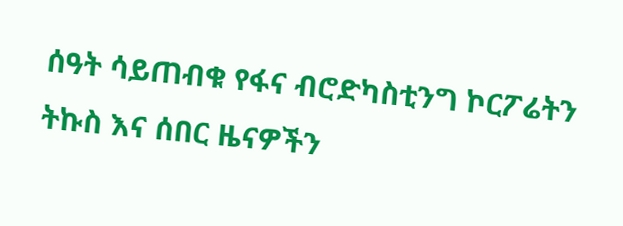ሰዓት ሳይጠብቁ የፋና ብሮድካስቲንግ ኮርፖሬትን ትኩስ እና ሰበር ዜናዎችን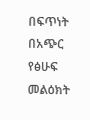በፍጥነት በአጭር የፅሁፍ መልዕክት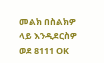መልክ በስልክዎ ላይ እንዲደርስዎ ወደ 8111 OK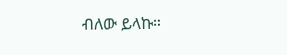ብለው ይላኩ።